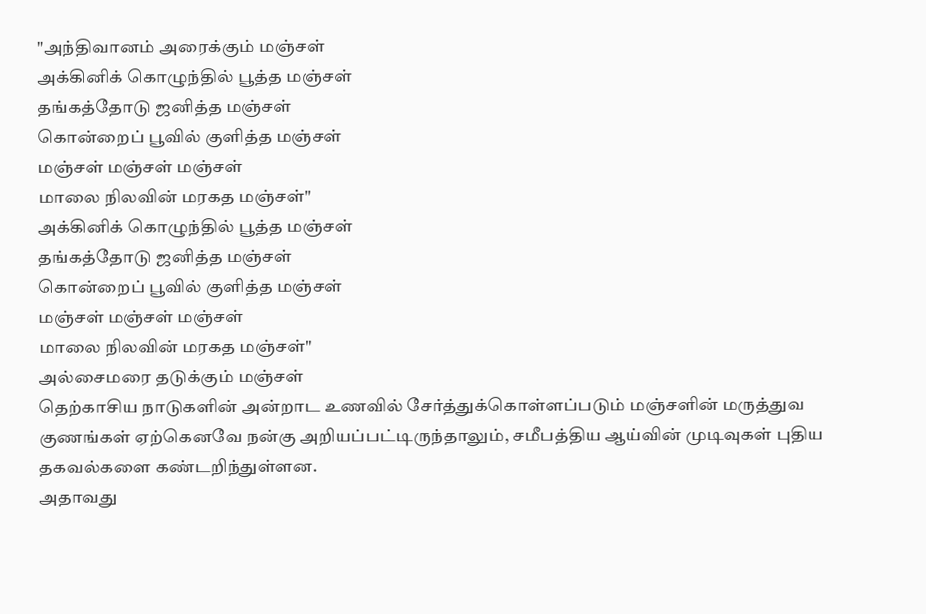"அந்திவானம் அரைக்கும் மஞ்சள்
அக்கினிக் கொழுந்தில் பூத்த மஞ்சள்
தங்கத்தோடு ஜனித்த மஞ்சள்
கொன்றைப் பூவில் குளித்த மஞ்சள்
மஞ்சள் மஞ்சள் மஞ்சள்
மாலை நிலவின் மரகத மஞ்சள்"
அக்கினிக் கொழுந்தில் பூத்த மஞ்சள்
தங்கத்தோடு ஜனித்த மஞ்சள்
கொன்றைப் பூவில் குளித்த மஞ்சள்
மஞ்சள் மஞ்சள் மஞ்சள்
மாலை நிலவின் மரகத மஞ்சள்"
அல்சைமரை தடுக்கும் மஞ்சள்
தெற்காசிய நாடுகளின் அன்றாட உணவில் சேர்த்துக்கொள்ளப்படும் மஞ்சளின் மருத்துவ குணங்கள் ஏற்கெனவே நன்கு அறியப்பட்டிருந்தாலும், சமீபத்திய ஆய்வின் முடிவுகள் புதிய தகவல்களை கண்டறிந்துள்ளன.
அதாவது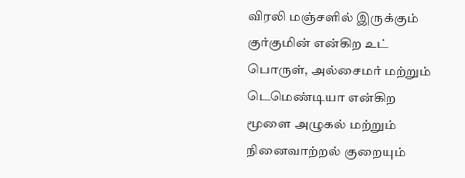விரலி மஞ்சளில் இருக்கும் குர்குமின் என்கிற உட் பொருள், அல்சைமர் மற்றும் டெமெண்டியா என்கிற மூளை அழுகல் மற்றும் நினைவாற்றல் குறையும்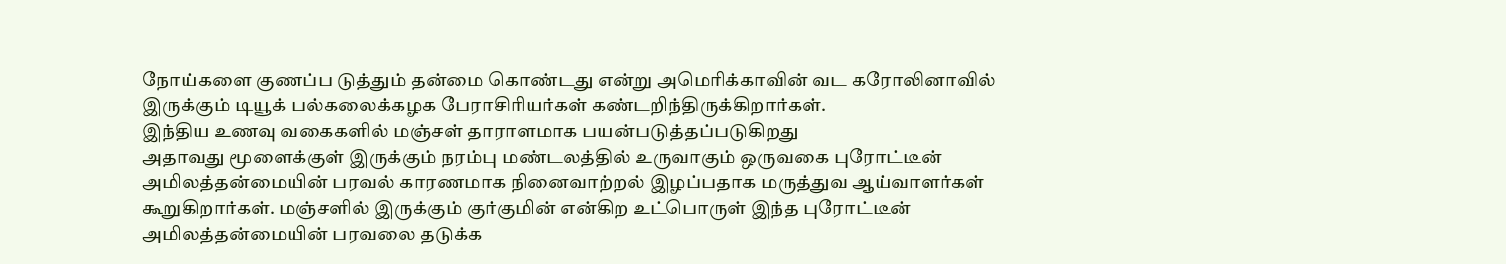நோய்களை குணப்ப டுத்தும் தன்மை கொண்டது என்று அமெரிக்காவின் வட கரோலினாவில் இருக்கும் டியூக் பல்கலைக்கழக பேராசிரியர்கள் கண்டறிந்திருக்கிறார்கள்.
இந்திய உணவு வகைகளில் மஞ்சள் தாராளமாக பயன்படுத்தப்படுகிறது
அதாவது மூளைக்குள் இருக்கும் நரம்பு மண்டலத்தில் உருவாகும் ஒருவகை புரோட்டீன் அமிலத்தன்மையின் பரவல் காரணமாக நினைவாற்றல் இழப்பதாக மருத்துவ ஆய்வாளர்கள் கூறுகிறார்கள். மஞ்சளில் இருக்கும் குர்குமின் என்கிற உட்பொருள் இந்த புரோட்டீன் அமிலத்தன்மையின் பரவலை தடுக்க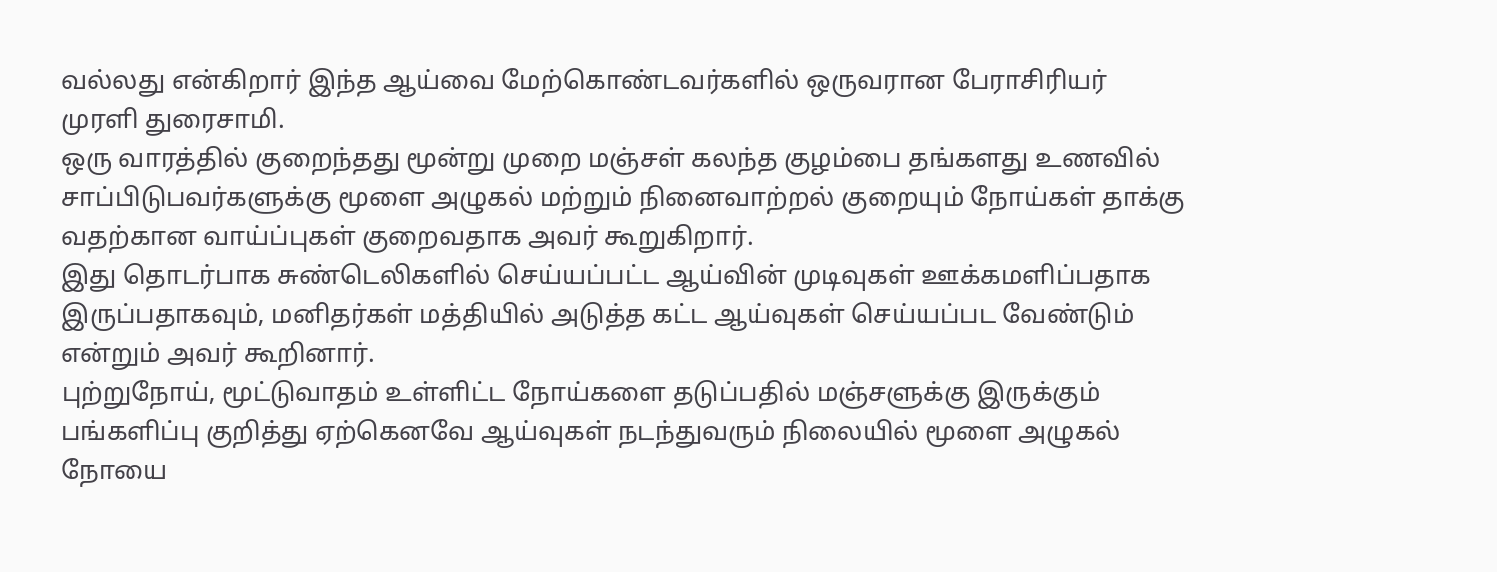வல்லது என்கிறார் இந்த ஆய்வை மேற்கொண்டவர்களில் ஒருவரான பேராசிரியர் முரளி துரைசாமி.
ஒரு வாரத்தில் குறைந்தது மூன்று முறை மஞ்சள் கலந்த குழம்பை தங்களது உணவில் சாப்பிடுபவர்களுக்கு மூளை அழுகல் மற்றும் நினைவாற்றல் குறையும் நோய்கள் தாக்கு வதற்கான வாய்ப்புகள் குறைவதாக அவர் கூறுகிறார்.
இது தொடர்பாக சுண்டெலிகளில் செய்யப்பட்ட ஆய்வின் முடிவுகள் ஊக்கமளிப்பதாக இருப்பதாகவும், மனிதர்கள் மத்தியில் அடுத்த கட்ட ஆய்வுகள் செய்யப்பட வேண்டும் என்றும் அவர் கூறினார்.
புற்றுநோய், மூட்டுவாதம் உள்ளிட்ட நோய்களை தடுப்பதில் மஞ்சளுக்கு இருக்கும் பங்களிப்பு குறித்து ஏற்கெனவே ஆய்வுகள் நடந்துவரும் நிலையில் மூளை அழுகல் நோயை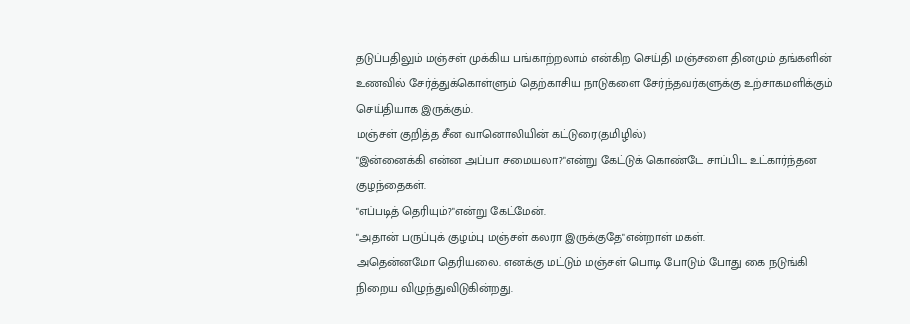தடுப்பதிலும் மஞ்சள் முக்கிய பங்காற்றலாம் என்கிற செய்தி மஞ்சளை தினமும் தங்களின் உணவில் சேர்த்துக்கொள்ளும் தெற்காசிய நாடுகளை சேர்ந்தவர்களுக்கு உற்சாகமளிக்கும் செய்தியாக இருக்கும்.
மஞ்சள் குறித்த சீன வானொலியின் கட்டுரை(தமிழில்)
"இன்னைக்கி என்ன அப்பா சமையலா?"என்று கேட்டுக் கொண்டே சாப்பிட உட்கார்ந்தன குழந்தைகள்.
"எப்படித் தெரியும்?"என்று கேட்மேன்.
"அதான் பருப்புக் குழம்பு மஞ்சள் கலரா இருக்குதே"என்றாள் மகள்.
அதென்னமோ தெரியலை. எனக்கு மட்டும் மஞ்சள் பொடி போடும் போது கை நடுங்கி நிறைய விழுந்துவிடுகின்றது.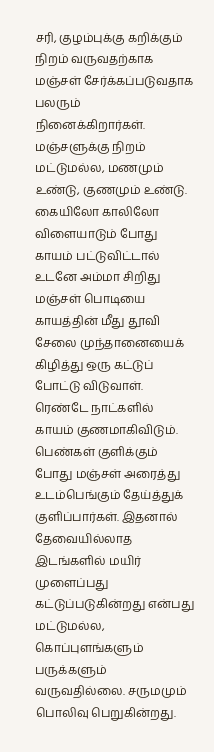சரி, குழம்புக்கு கறிக்கும் நிறம் வருவதற்காக மஞ்சள் சேர்க்கப்படுவதாக பலரும் நினைக்கிறார்கள். மஞ்சளுக்கு நிறம் மட்டுமல்ல, மணமும் உண்டு, குணமும் உண்டு.
கையிலோ காலிலோ விளையாடும் போது காயம் பட்டுவிட்டால் உடனே அம்மா சிறிது மஞ்சள் பொடியை காயத்தின் மீது தூவி சேலை முந்தானையைக் கிழித்து ஒரு கட்டுப் போட்டு விடுவாள். ரெண்டே நாட்களில் காயம் குணமாகிவிடும். பெண்கள் குளிக்கும் போது மஞ்சள் அரைத்து உடம்பெங்கும் தேய்த்துக் குளிப்பார்கள். இதனால் தேவையில்லாத இடங்களில் மயிர் முளைப்பது கட்டுப்படுகின்றது என்பது மட்டுமல்ல, கொப்புளங்களும் பருக்களும் வருவதில்லை. சருமமும் பொலிவு பெறுகின்றது.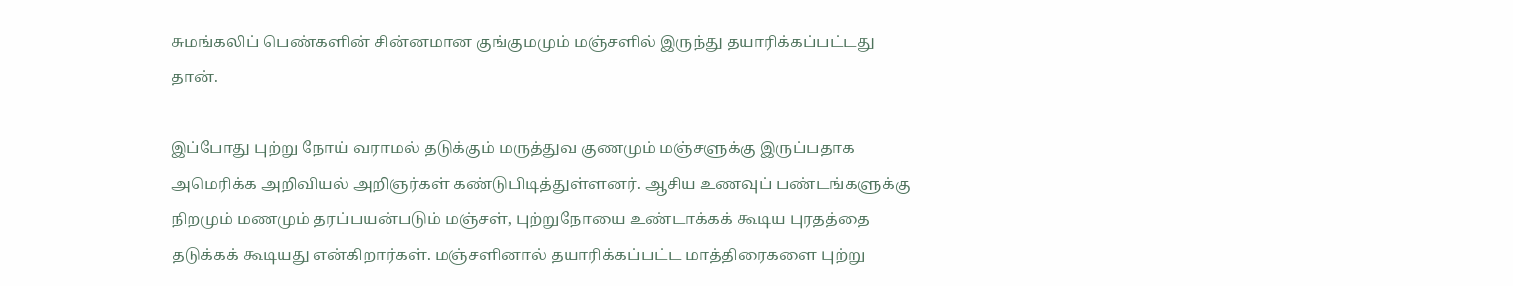சுமங்கலிப் பெண்களின் சின்னமான குங்குமமும் மஞ்சளில் இருந்து தயாரிக்கப்பட்டது தான்.

இப்போது புற்று நோய் வராமல் தடுக்கும் மருத்துவ குணமும் மஞ்சளுக்கு இருப்பதாக அமெரிக்க அறிவியல் அறிஞர்கள் கண்டுபிடித்துள்ளனர். ஆசிய உணவுப் பண்டங்களுக்கு நிறமும் மணமும் தரப்பயன்படும் மஞ்சள், புற்றுநோயை உண்டாக்கக் கூடிய புரதத்தை தடுக்கக் கூடியது என்கிறார்கள். மஞ்சளினால் தயாரிக்கப்பட்ட மாத்திரைகளை புற்று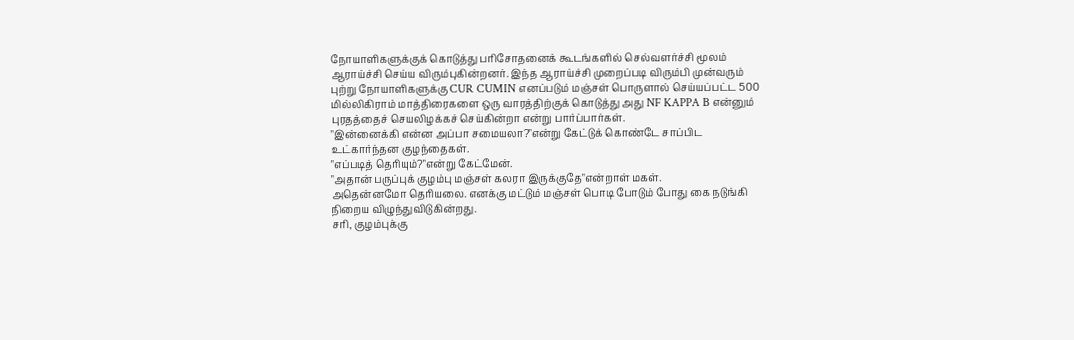நோயாளிகளுக்குக் கொடுத்து பரிசோதனைக் கூடங்களில் செல்வளர்ச்சி மூலம் ஆராய்ச்சி செய்ய விரும்புகின்றனர். இந்த ஆராய்ச்சி முறைப்படி விரும்பி முன்வரும் புற்று நோயாளிகளுக்கு CUR CUMIN எனப்படும் மஞ்சள் பொருளால் செய்யப்பட்ட 500 மில்லிகிராம் மாத்திரைகளை ஒரு வாரத்திற்குக் கொடுத்து அது NF KAPPA B என்னும் புரதத்தைச் செயலிழக்கச் செய்கின்றா என்று பார்ப்பார்கள்.
"இன்னைக்கி என்ன அப்பா சமையலா?"என்று கேட்டுக் கொண்டே சாப்பிட உட்கார்ந்தன குழந்தைகள்.
"எப்படித் தெரியும்?"என்று கேட்மேன்.
"அதான் பருப்புக் குழம்பு மஞ்சள் கலரா இருக்குதே"என்றாள் மகள்.
அதென்னமோ தெரியலை. எனக்கு மட்டும் மஞ்சள் பொடி போடும் போது கை நடுங்கி நிறைய விழுந்துவிடுகின்றது.
சரி, குழம்புக்கு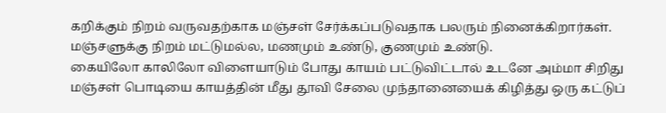கறிக்கும் நிறம் வருவதற்காக மஞ்சள் சேர்க்கப்படுவதாக பலரும் நினைக்கிறார்கள். மஞ்சளுக்கு நிறம் மட்டுமல்ல, மணமும் உண்டு, குணமும் உண்டு.
கையிலோ காலிலோ விளையாடும் போது காயம் பட்டுவிட்டால் உடனே அம்மா சிறிது மஞ்சள் பொடியை காயத்தின் மீது தூவி சேலை முந்தானையைக் கிழித்து ஒரு கட்டுப்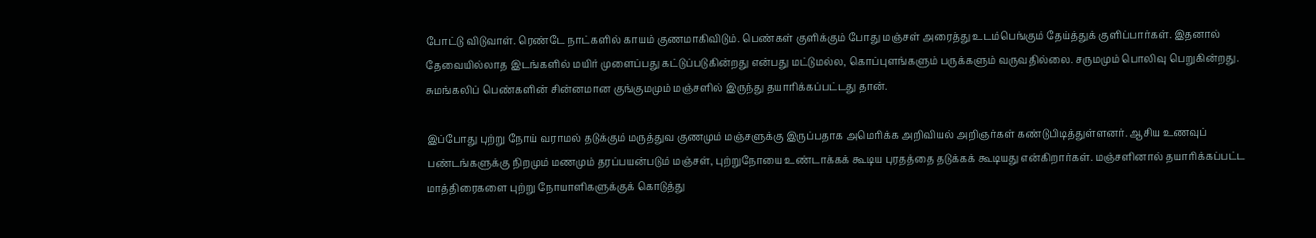போட்டு விடுவாள். ரெண்டே நாட்களில் காயம் குணமாகிவிடும். பெண்கள் குளிக்கும் போது மஞ்சள் அரைத்து உடம்பெங்கும் தேய்த்துக் குளிப்பார்கள். இதனால் தேவையில்லாத இடங்களில் மயிர் முளைப்பது கட்டுப்படுகின்றது என்பது மட்டுமல்ல, கொப்புளங்களும் பருக்களும் வருவதில்லை. சருமமும் பொலிவு பெறுகின்றது. சுமங்கலிப் பெண்களின் சின்னமான குங்குமமும் மஞ்சளில் இருந்து தயாரிக்கப்பட்டது தான்.

இப்போது புற்று நோய் வராமல் தடுக்கும் மருத்துவ குணமும் மஞ்சளுக்கு இருப்பதாக அமெரிக்க அறிவியல் அறிஞர்கள் கண்டுபிடித்துள்ளனர். ஆசிய உணவுப் பண்டங்களுக்கு நிறமும் மணமும் தரப்பயன்படும் மஞ்சள், புற்றுநோயை உண்டாக்கக் கூடிய புரதத்தை தடுக்கக் கூடியது என்கிறார்கள். மஞ்சளினால் தயாரிக்கப்பட்ட மாத்திரைகளை புற்று நோயாளிகளுக்குக் கொடுத்து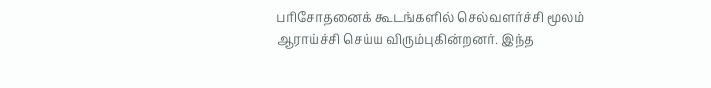பரிசோதனைக் கூடங்களில் செல்வளர்ச்சி மூலம் ஆராய்ச்சி செய்ய விரும்புகின்றனர். இந்த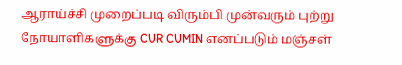ஆராய்ச்சி முறைப்படி விரும்பி முன்வரும் புற்று நோயாளிகளுக்கு CUR CUMIN எனப்படும் மஞ்சள்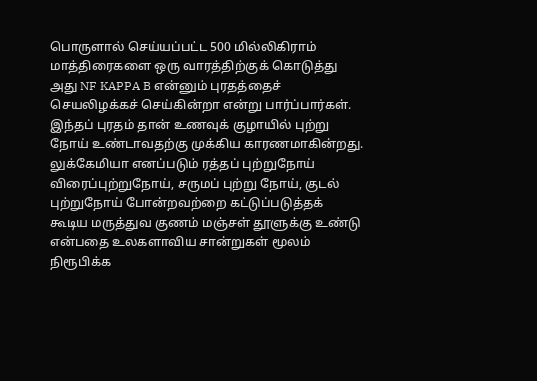பொருளால் செய்யப்பட்ட 500 மில்லிகிராம் மாத்திரைகளை ஒரு வாரத்திற்குக் கொடுத்து அது NF KAPPA B என்னும் புரதத்தைச் செயலிழக்கச் செய்கின்றா என்று பார்ப்பார்கள்.
இந்தப் புரதம் தான் உணவுக் குழாயில் புற்று நோய் உண்டாவதற்கு முக்கிய காரணமாகின்றது. லுக்கேமியா எனப்படும் ரத்தப் புற்றுநோய் விரைப்புற்றுநோய், சருமப் புற்று நோய், குடல் புற்றுநோய் போன்றவற்றை கட்டுப்படுத்தக் கூடிய மருத்துவ குணம் மஞ்சள் தூளுக்கு உண்டு என்பதை உலகளாவிய சான்றுகள் மூலம் நிரூபிக்க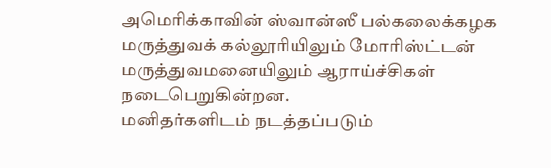அமெரிக்காவின் ஸ்வான்ஸீ பல்கலைக்கழக மருத்துவக் கல்லூரியிலும் மோரிஸ்ட்டன் மருத்துவமனையிலும் ஆராய்ச்சிகள் நடைபெறுகின்றன.
மனிதர்களிடம் நடத்தப்படும்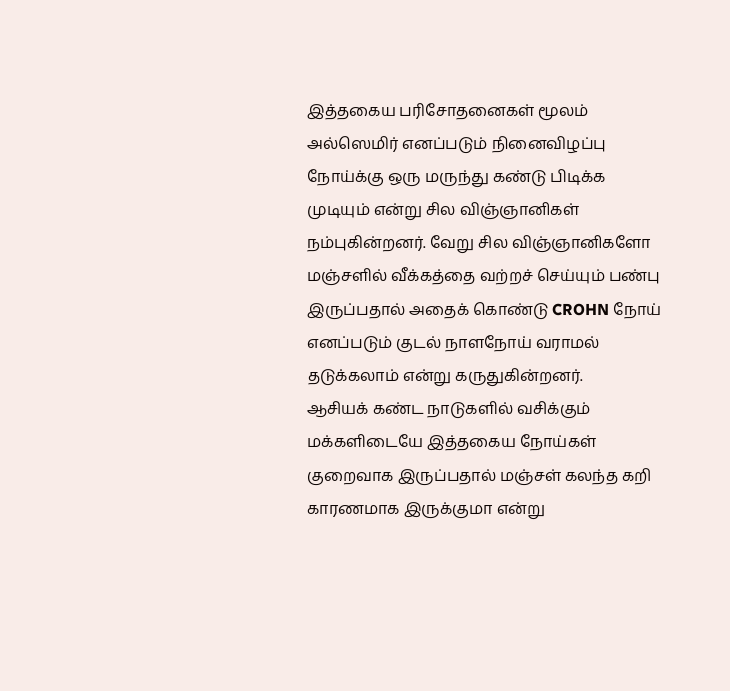இத்தகைய பரிசோதனைகள் மூலம் அல்ஸெமிர் எனப்படும் நினைவிழப்பு நோய்க்கு ஒரு மருந்து கண்டு பிடிக்க முடியும் என்று சில விஞ்ஞானிகள் நம்புகின்றனர். வேறு சில விஞ்ஞானிகளோ மஞ்சளில் வீக்கத்தை வற்றச் செய்யும் பண்பு இருப்பதால் அதைக் கொண்டு CROHN நோய் எனப்படும் குடல் நாளநோய் வராமல் தடுக்கலாம் என்று கருதுகின்றனர்.
ஆசியக் கண்ட நாடுகளில் வசிக்கும் மக்களிடையே இத்தகைய நோய்கள் குறைவாக இருப்பதால் மஞ்சள் கலந்த கறி காரணமாக இருக்குமா என்று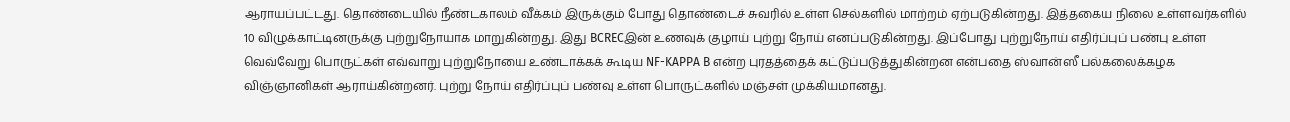ஆராயப்பட்டது. தொண்டையில் நீண்டகாலம் வீக்கம் இருக்கும் போது தொண்டைச் சுவரில் உள்ள செல்களில் மாற்றம் ஏற்படுகின்றது. இத்தகைய நிலை உள்ளவர்களில் 10 விழுக்காட்டினருக்கு புற்றுநோயாக மாறுகின்றது. இது BCRECஇன் உணவுக் குழாய் புற்று நோய் எனப்படுகின்றது. இப்போது புற்றுநோய் எதிர்ப்புப் பண்பு உள்ள வெவ்வேறு பொருட்கள் எவ்வாறு புற்றுநோயை உண்டாக்கக் கூடிய NF-KAPPA B என்ற புரதத்தைக் கட்டுப்படுத்துகின்றன என்பதை ஸ்வான்ஸீ பல்கலைக்கழக விஞ்ஞானிகள் ஆராய்கின்றனர். புற்று நோய் எதிர்ப்புப் பண்வு உள்ள பொருட்களில் மஞ்சள் முக்கியமானது.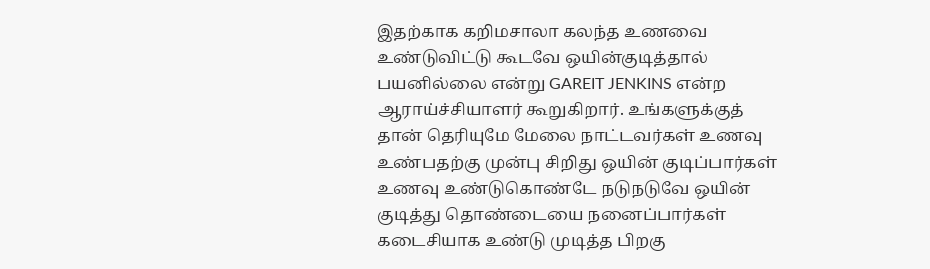இதற்காக கறிமசாலா கலந்த உணவை உண்டுவிட்டு கூடவே ஒயின்குடித்தால் பயனில்லை என்று GAREIT JENKINS என்ற ஆராய்ச்சியாளர் கூறுகிறார். உங்களுக்குத் தான் தெரியுமே மேலை நாட்டவர்கள் உணவு உண்பதற்கு முன்பு சிறிது ஒயின் குடிப்பார்கள் உணவு உண்டுகொண்டே நடுநடுவே ஒயின் குடித்து தொண்டையை நனைப்பார்கள் கடைசியாக உண்டு முடித்த பிறகு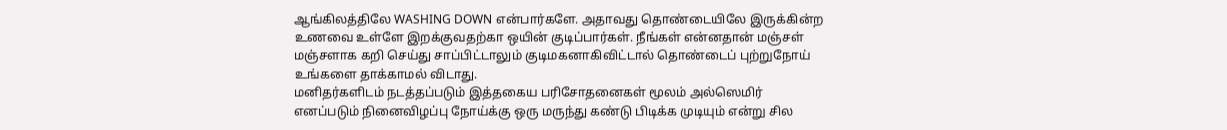ஆங்கிலத்திலே WASHING DOWN என்பார்களே. அதாவது தொண்டையிலே இருக்கின்ற உணவை உள்ளே இறக்குவதற்கா ஒயின் குடிப்பார்கள். நீங்கள் என்னதான் மஞ்சள் மஞ்சளாக கறி செய்து சாப்பிட்டாலும் குடிமகனாகிவிட்டால் தொண்டைப் புற்றுநோய் உங்களை தாக்காமல் விடாது.
மனிதர்களிடம் நடத்தப்படும் இத்தகைய பரிசோதனைகள் மூலம் அல்ஸெமிர் எனப்படும் நினைவிழப்பு நோய்க்கு ஒரு மருந்து கண்டு பிடிக்க முடியும் என்று சில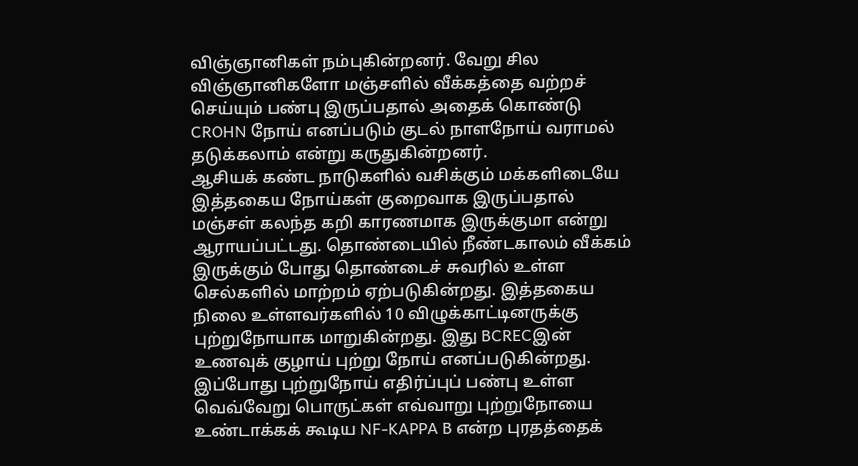விஞ்ஞானிகள் நம்புகின்றனர். வேறு சில விஞ்ஞானிகளோ மஞ்சளில் வீக்கத்தை வற்றச் செய்யும் பண்பு இருப்பதால் அதைக் கொண்டு CROHN நோய் எனப்படும் குடல் நாளநோய் வராமல் தடுக்கலாம் என்று கருதுகின்றனர்.
ஆசியக் கண்ட நாடுகளில் வசிக்கும் மக்களிடையே இத்தகைய நோய்கள் குறைவாக இருப்பதால் மஞ்சள் கலந்த கறி காரணமாக இருக்குமா என்று ஆராயப்பட்டது. தொண்டையில் நீண்டகாலம் வீக்கம் இருக்கும் போது தொண்டைச் சுவரில் உள்ள செல்களில் மாற்றம் ஏற்படுகின்றது. இத்தகைய நிலை உள்ளவர்களில் 10 விழுக்காட்டினருக்கு புற்றுநோயாக மாறுகின்றது. இது BCRECஇன் உணவுக் குழாய் புற்று நோய் எனப்படுகின்றது. இப்போது புற்றுநோய் எதிர்ப்புப் பண்பு உள்ள வெவ்வேறு பொருட்கள் எவ்வாறு புற்றுநோயை உண்டாக்கக் கூடிய NF-KAPPA B என்ற புரதத்தைக்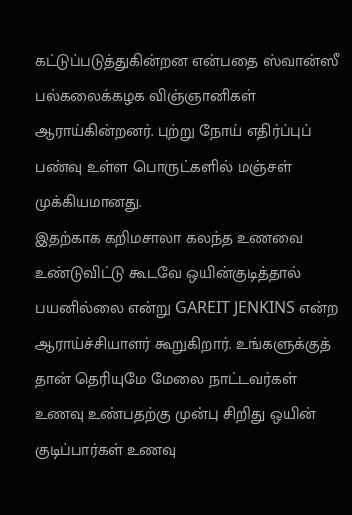கட்டுப்படுத்துகின்றன என்பதை ஸ்வான்ஸீ பல்கலைக்கழக விஞ்ஞானிகள் ஆராய்கின்றனர். புற்று நோய் எதிர்ப்புப் பண்வு உள்ள பொருட்களில் மஞ்சள் முக்கியமானது.
இதற்காக கறிமசாலா கலந்த உணவை உண்டுவிட்டு கூடவே ஒயின்குடித்தால் பயனில்லை என்று GAREIT JENKINS என்ற ஆராய்ச்சியாளர் கூறுகிறார். உங்களுக்குத் தான் தெரியுமே மேலை நாட்டவர்கள் உணவு உண்பதற்கு முன்பு சிறிது ஒயின் குடிப்பார்கள் உணவு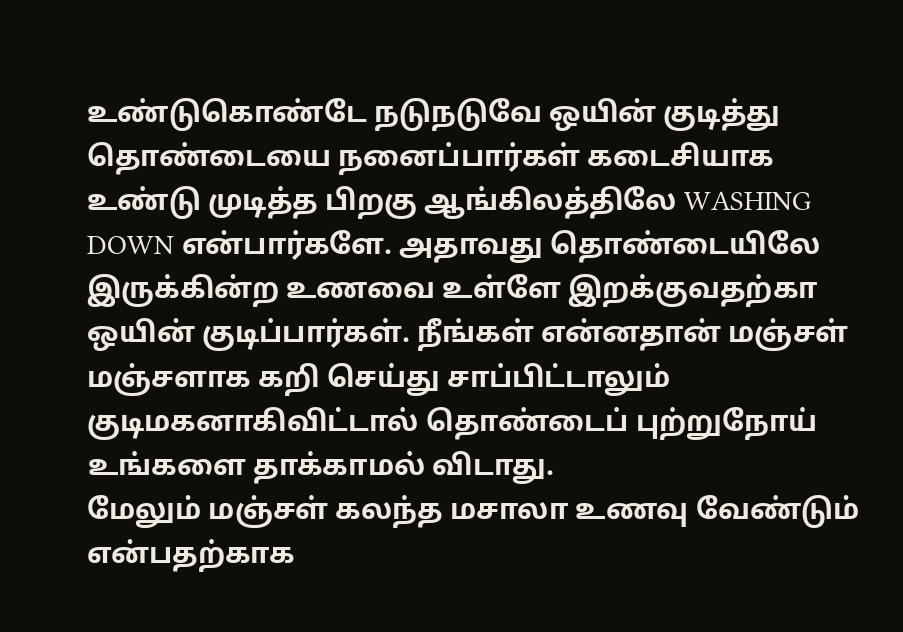உண்டுகொண்டே நடுநடுவே ஒயின் குடித்து தொண்டையை நனைப்பார்கள் கடைசியாக உண்டு முடித்த பிறகு ஆங்கிலத்திலே WASHING DOWN என்பார்களே. அதாவது தொண்டையிலே இருக்கின்ற உணவை உள்ளே இறக்குவதற்கா ஒயின் குடிப்பார்கள். நீங்கள் என்னதான் மஞ்சள் மஞ்சளாக கறி செய்து சாப்பிட்டாலும் குடிமகனாகிவிட்டால் தொண்டைப் புற்றுநோய் உங்களை தாக்காமல் விடாது.
மேலும் மஞ்சள் கலந்த மசாலா உணவு வேண்டும் என்பதற்காக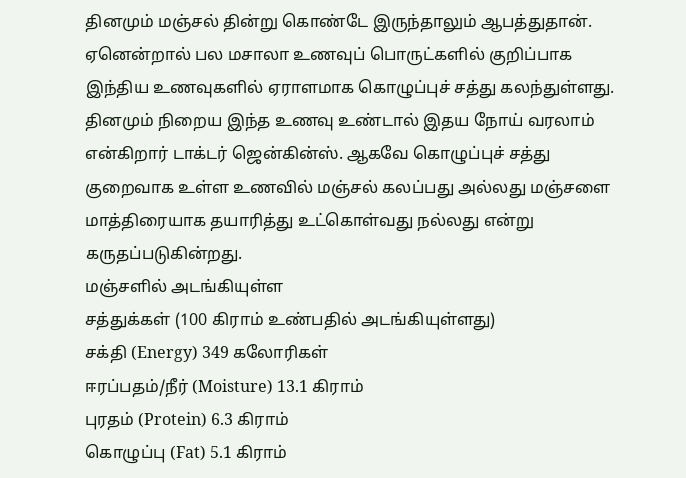தினமும் மஞ்சல் தின்று கொண்டே இருந்தாலும் ஆபத்துதான். ஏனென்றால் பல மசாலா உணவுப் பொருட்களில் குறிப்பாக இந்திய உணவுகளில் ஏராளமாக கொழுப்புச் சத்து கலந்துள்ளது. தினமும் நிறைய இந்த உணவு உண்டால் இதய நோய் வரலாம் என்கிறார் டாக்டர் ஜென்கின்ஸ். ஆகவே கொழுப்புச் சத்து குறைவாக உள்ள உணவில் மஞ்சல் கலப்பது அல்லது மஞ்சளை மாத்திரையாக தயாரித்து உட்கொள்வது நல்லது என்று கருதப்படுகின்றது.
மஞ்சளில் அடங்கியுள்ள
சத்துக்கள் (100 கிராம் உண்பதில் அடங்கியுள்ளது)
சக்தி (Energy) 349 கலோரிகள்
ஈரப்பதம்/நீர் (Moisture) 13.1 கிராம்
புரதம் (Protein) 6.3 கிராம்
கொழுப்பு (Fat) 5.1 கிராம்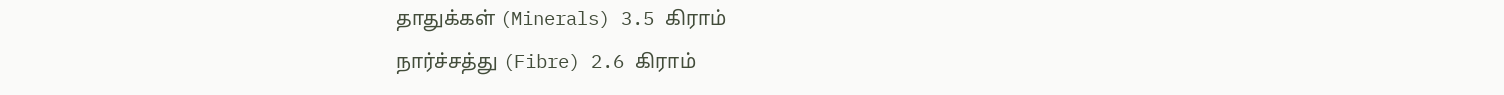தாதுக்கள் (Minerals) 3.5 கிராம்
நார்ச்சத்து (Fibre) 2.6 கிராம்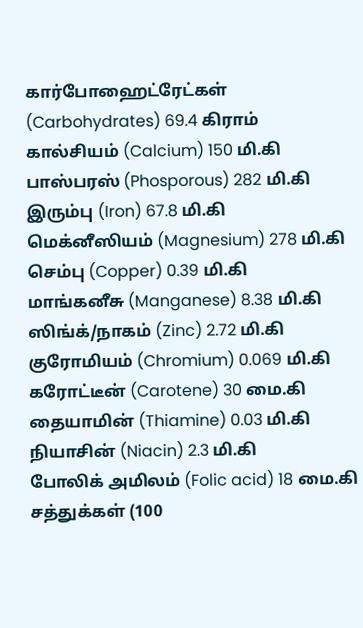கார்போஹைட்ரேட்கள் (Carbohydrates) 69.4 கிராம்
கால்சியம் (Calcium) 150 மி.கி
பாஸ்பரஸ் (Phosporous) 282 மி.கி
இரும்பு (Iron) 67.8 மி.கி
மெக்னீஸியம் (Magnesium) 278 மி.கி
செம்பு (Copper) 0.39 மி.கி
மாங்கனீசு (Manganese) 8.38 மி.கி
ஸிங்க்/நாகம் (Zinc) 2.72 மி.கி
குரோமியம் (Chromium) 0.069 மி.கி
கரோட்டீன் (Carotene) 30 மை.கி
தையாமின் (Thiamine) 0.03 மி.கி
நியாசின் (Niacin) 2.3 மி.கி
போலிக் அமிலம் (Folic acid) 18 மை.கி
சத்துக்கள் (100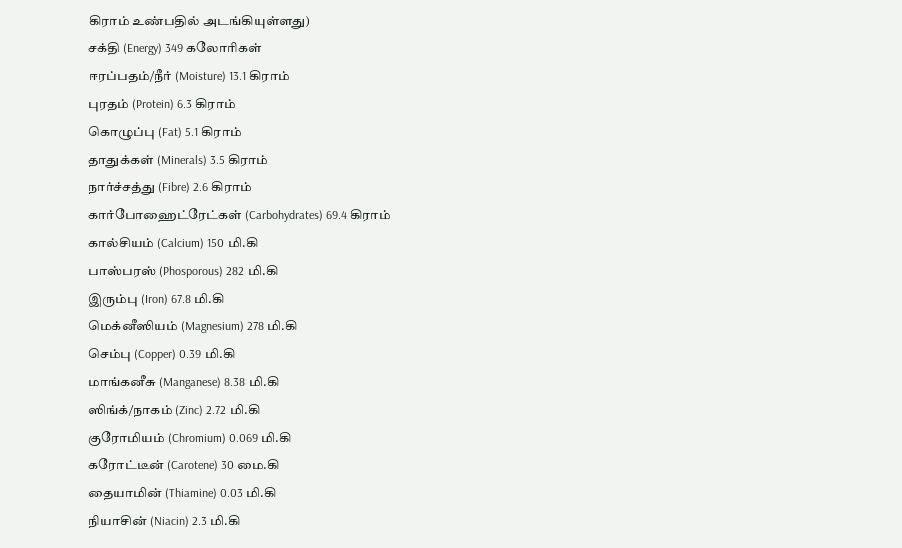கிராம் உண்பதில் அடங்கியுள்ளது)
சக்தி (Energy) 349 கலோரிகள்
ஈரப்பதம்/நீர் (Moisture) 13.1 கிராம்
புரதம் (Protein) 6.3 கிராம்
கொழுப்பு (Fat) 5.1 கிராம்
தாதுக்கள் (Minerals) 3.5 கிராம்
நார்ச்சத்து (Fibre) 2.6 கிராம்
கார்போஹைட்ரேட்கள் (Carbohydrates) 69.4 கிராம்
கால்சியம் (Calcium) 150 மி.கி
பாஸ்பரஸ் (Phosporous) 282 மி.கி
இரும்பு (Iron) 67.8 மி.கி
மெக்னீஸியம் (Magnesium) 278 மி.கி
செம்பு (Copper) 0.39 மி.கி
மாங்கனீசு (Manganese) 8.38 மி.கி
ஸிங்க்/நாகம் (Zinc) 2.72 மி.கி
குரோமியம் (Chromium) 0.069 மி.கி
கரோட்டீன் (Carotene) 30 மை.கி
தையாமின் (Thiamine) 0.03 மி.கி
நியாசின் (Niacin) 2.3 மி.கி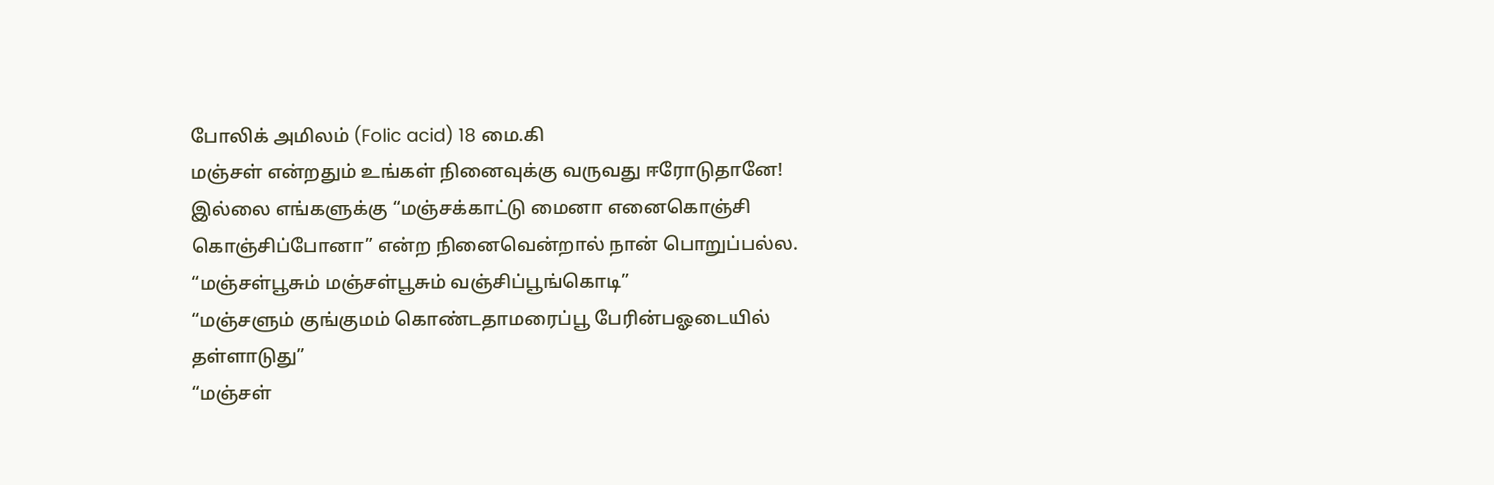போலிக் அமிலம் (Folic acid) 18 மை.கி
மஞ்சள் என்றதும் உங்கள் நினைவுக்கு வருவது ஈரோடுதானே!
இல்லை எங்களுக்கு “மஞ்சக்காட்டு மைனா எனைகொஞ்சி கொஞ்சிப்போனா” என்ற நினைவென்றால் நான் பொறுப்பல்ல.
“மஞ்சள்பூசும் மஞ்சள்பூசும் வஞ்சிப்பூங்கொடி”
“மஞ்சளும் குங்குமம் கொண்டதாமரைப்பூ பேரின்பஓடையில் தள்ளாடுது”
“மஞ்சள்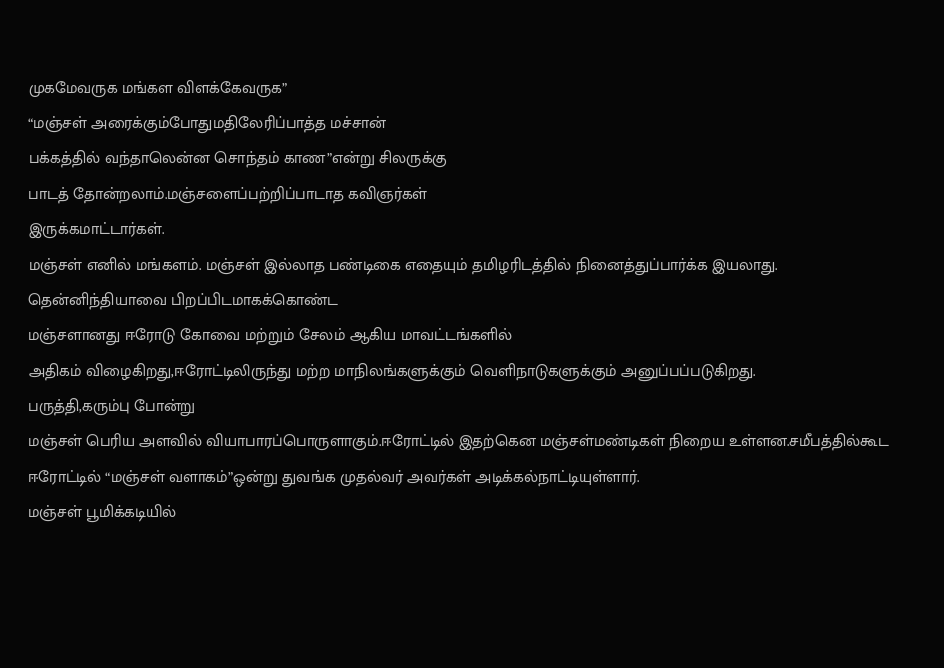முகமேவருக மங்கள விளக்கேவருக”
“மஞ்சள் அரைக்கும்போதுமதிலேரிப்பாத்த மச்சான்
பக்கத்தில் வந்தாலென்ன சொந்தம் காண”என்று சிலருக்கு
பாடத் தோன்றலாம்.மஞ்சளைப்பற்றிப்பாடாத கவிஞர்கள்
இருக்கமாட்டார்கள்.
மஞ்சள் எனில் மங்களம். மஞ்சள் இல்லாத பண்டிகை எதையும் தமிழரிடத்தில் நினைத்துப்பார்க்க இயலாது.
தென்னிந்தியாவை பிறப்பிடமாகக்கொண்ட
மஞ்சளானது ஈரோடு கோவை மற்றும் சேலம் ஆகிய மாவட்டங்களில்
அதிகம் விழைகிறது,ஈரோட்டிலிருந்து மற்ற மாநிலங்களுக்கும் வெளிநாடுகளுக்கும் அனுப்பப்படுகிறது.
பருத்தி,கரும்பு போன்று
மஞ்சள் பெரிய அளவில் வியாபாரப்பொருளாகும்.ஈரோட்டில் இதற்கென மஞ்சள்மண்டிகள் நிறைய உள்ளன.சமீபத்தில்கூட ஈரோட்டில் “மஞ்சள் வளாகம்”ஒன்று துவங்க முதல்வர் அவர்கள் அடிக்கல்நாட்டியுள்ளார்.
மஞ்சள் பூமிக்கடியில்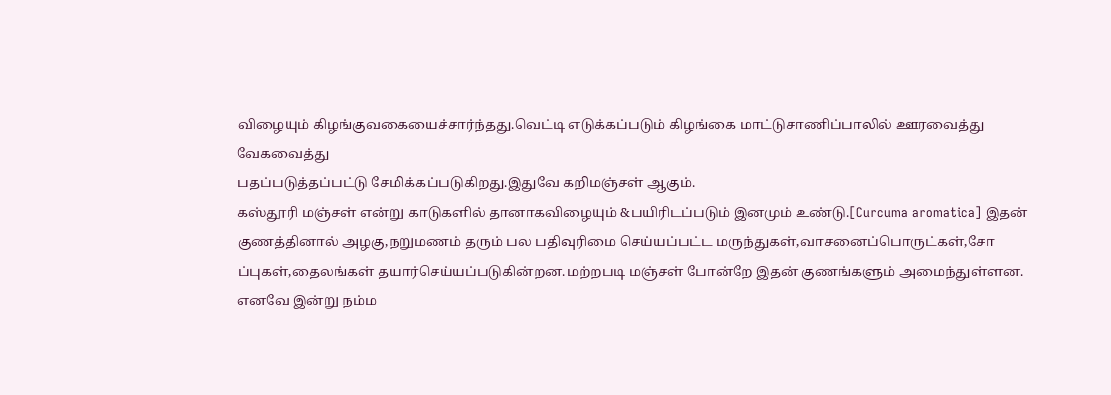விழையும் கிழங்குவகையைச்சார்ந்தது.வெட்டி எடுக்கப்படும் கிழங்கை மாட்டுசாணிப்பாலில் ஊரவைத்து வேகவைத்து
பதப்படுத்தப்பட்டு சேமிக்கப்படுகிறது.இதுவே கறிமஞ்சள் ஆகும்.
கஸ்தூரி மஞ்சள் என்று காடுகளில் தானாகவிழையும் &பயிரிடப்படும் இனமும் உண்டு.[Curcuma aromatica] இதன் குணத்தினால் அழகு,நறுமணம் தரும் பல பதிவுரிமை செய்யப்பட்ட மருந்துகள்,வாசனைப்பொருட்கள்,சோ ப்புகள்,தைலங்கள் தயார்செய்யப்படுகின்றன.மற்றபடி மஞ்சள் போன்றே இதன் குணங்களும் அமைந்துள்ளன.
எனவே இன்று நம்ம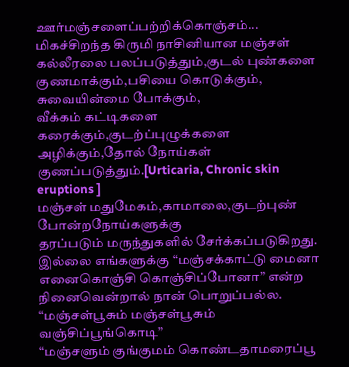ஊர்மஞ்சளைப்பற்றிக்கொஞ்சம்...
மிகச்சிறந்த கிருமி நாசினியான மஞ்சள் கல்லீரலை பலப்படுத்தும்,குடல் புண்களை குணமாக்கும்,பசியை கொடுக்கும்,
சுவையின்மை போக்கும்,
வீக்கம் கட்டிகளை கரைக்கும்,குடற்ப்புழுக்களை அழிக்கும்,தோல் நோய்கள் குணப்படுத்தும்.[Urticaria, Chronic skin eruptions ]
மஞ்சள் மதுமேகம்,காமாலை,குடற்புண் போன்றநோய்களுக்கு
தரப்படும் மருந்துகளில் சேர்க்கப்படுகிறது.
இல்லை எங்களுக்கு “மஞ்சக்காட்டு மைனா எனைகொஞ்சி கொஞ்சிப்போனா” என்ற நினைவென்றால் நான் பொறுப்பல்ல.
“மஞ்சள்பூசும் மஞ்சள்பூசும் வஞ்சிப்பூங்கொடி”
“மஞ்சளும் குங்குமம் கொண்டதாமரைப்பூ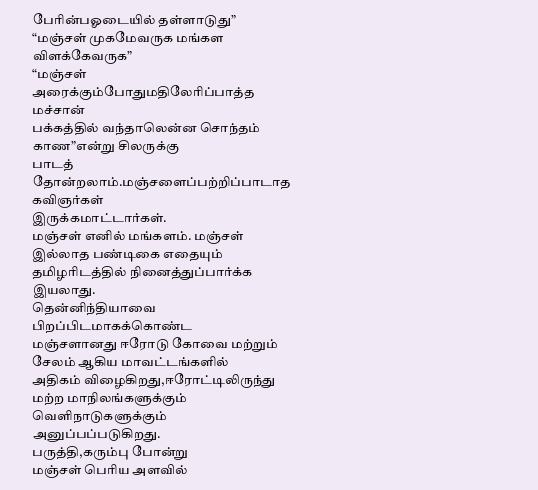பேரின்பஓடையில் தள்ளாடுது”
“மஞ்சள் முகமேவருக மங்கள விளக்கேவருக”
“மஞ்சள் அரைக்கும்போதுமதிலேரிப்பாத்த மச்சான்
பக்கத்தில் வந்தாலென்ன சொந்தம் காண”என்று சிலருக்கு
பாடத் தோன்றலாம்.மஞ்சளைப்பற்றிப்பாடாத கவிஞர்கள்
இருக்கமாட்டார்கள்.
மஞ்சள் எனில் மங்களம். மஞ்சள் இல்லாத பண்டிகை எதையும் தமிழரிடத்தில் நினைத்துப்பார்க்க இயலாது.
தென்னிந்தியாவை பிறப்பிடமாகக்கொண்ட
மஞ்சளானது ஈரோடு கோவை மற்றும் சேலம் ஆகிய மாவட்டங்களில்
அதிகம் விழைகிறது,ஈரோட்டிலிருந்து மற்ற மாநிலங்களுக்கும் வெளிநாடுகளுக்கும் அனுப்பப்படுகிறது.
பருத்தி,கரும்பு போன்று
மஞ்சள் பெரிய அளவில்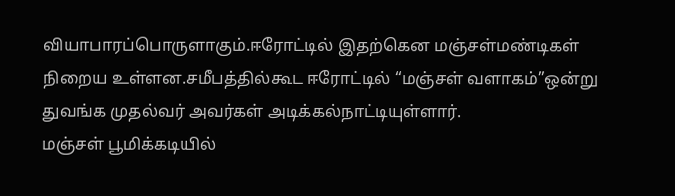வியாபாரப்பொருளாகும்.ஈரோட்டில் இதற்கென மஞ்சள்மண்டிகள் நிறைய உள்ளன.சமீபத்தில்கூட ஈரோட்டில் “மஞ்சள் வளாகம்”ஒன்று துவங்க முதல்வர் அவர்கள் அடிக்கல்நாட்டியுள்ளார்.
மஞ்சள் பூமிக்கடியில்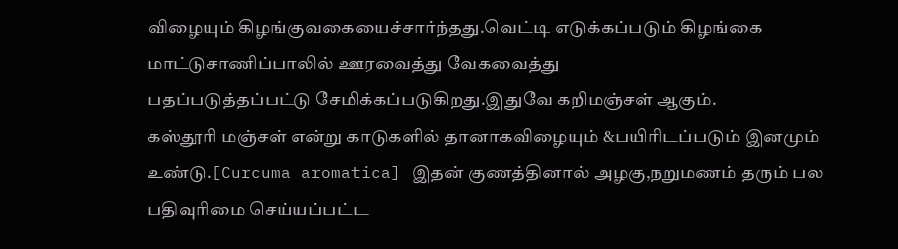விழையும் கிழங்குவகையைச்சார்ந்தது.வெட்டி எடுக்கப்படும் கிழங்கை மாட்டுசாணிப்பாலில் ஊரவைத்து வேகவைத்து
பதப்படுத்தப்பட்டு சேமிக்கப்படுகிறது.இதுவே கறிமஞ்சள் ஆகும்.
கஸ்தூரி மஞ்சள் என்று காடுகளில் தானாகவிழையும் &பயிரிடப்படும் இனமும் உண்டு.[Curcuma aromatica] இதன் குணத்தினால் அழகு,நறுமணம் தரும் பல பதிவுரிமை செய்யப்பட்ட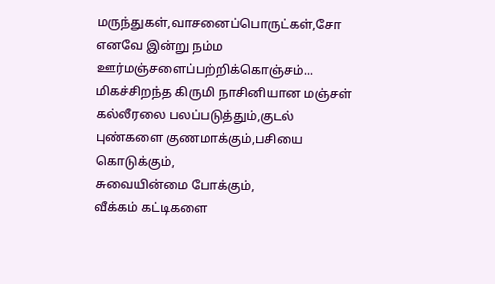மருந்துகள்,வாசனைப்பொருட்கள்,சோ
எனவே இன்று நம்ம ஊர்மஞ்சளைப்பற்றிக்கொஞ்சம்...
மிகச்சிறந்த கிருமி நாசினியான மஞ்சள் கல்லீரலை பலப்படுத்தும்,குடல் புண்களை குணமாக்கும்,பசியை கொடுக்கும்,
சுவையின்மை போக்கும்,
வீக்கம் கட்டிகளை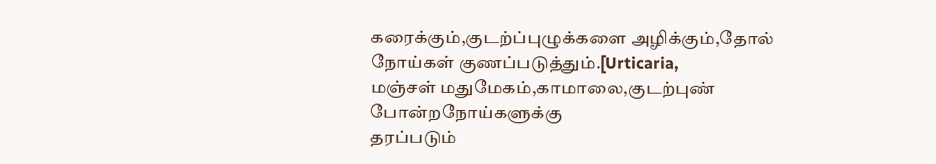கரைக்கும்,குடற்ப்புழுக்களை அழிக்கும்,தோல் நோய்கள் குணப்படுத்தும்.[Urticaria,
மஞ்சள் மதுமேகம்,காமாலை,குடற்புண் போன்றநோய்களுக்கு
தரப்படும்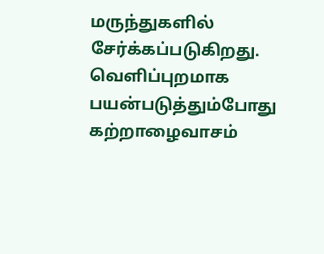மருந்துகளில் சேர்க்கப்படுகிறது.
வெளிப்புறமாக பயன்படுத்தும்போது கற்றாழைவாசம்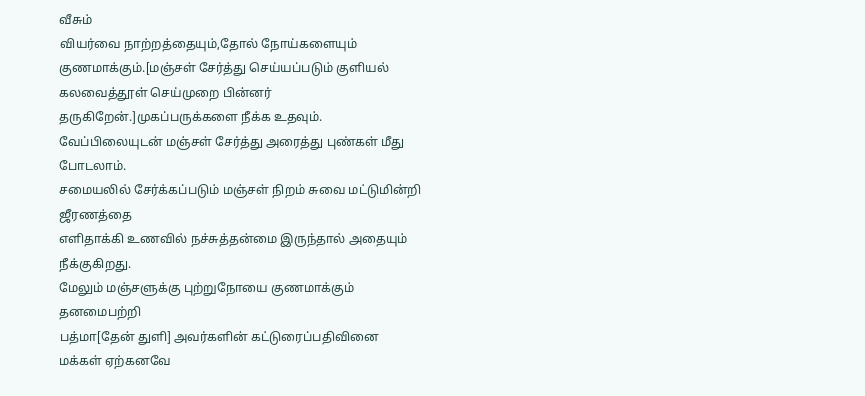வீசும்
வியர்வை நாற்றத்தையும்,தோல் நோய்களையும் குணமாக்கும்.[மஞ்சள் சேர்த்து செய்யப்படும் குளியல் கலவைத்தூள் செய்முறை பின்னர் தருகிறேன்.]முகப்பருக்களை நீக்க உதவும்.
வேப்பிலையுடன் மஞ்சள் சேர்த்து அரைத்து புண்கள் மீது போடலாம்.
சமையலில் சேர்க்கப்படும் மஞ்சள் நிறம் சுவை மட்டுமின்றி ஜீரணத்தை
எளிதாக்கி உணவில் நச்சுத்தன்மை இருந்தால் அதையும் நீக்குகிறது.
மேலும் மஞ்சளுக்கு புற்றுநோயை குணமாக்கும் தனமைபற்றி
பத்மா[தேன் துளி] அவர்களின் கட்டுரைப்பதிவினை மக்கள் ஏற்கனவே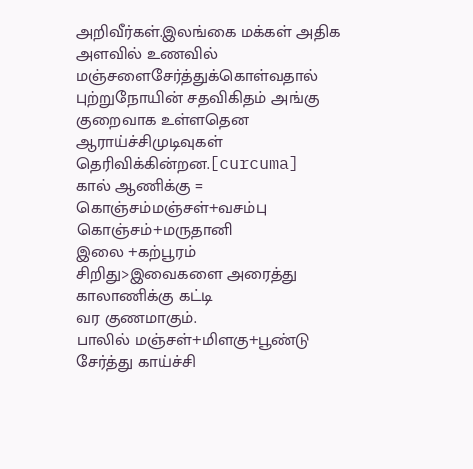அறிவீர்கள்.இலங்கை மக்கள் அதிக அளவில் உணவில் மஞ்சளைசேர்த்துக்கொள்வதால் புற்றுநோயின் சதவிகிதம் அங்கு குறைவாக உள்ளதென ஆராய்ச்சிமுடிவுகள் தெரிவிக்கின்றன.[curcuma]
கால் ஆணிக்கு = கொஞ்சம்மஞ்சள்+வசம்பு கொஞ்சம்+மருதானி
இலை +கற்பூரம் சிறிது>இவைகளை அரைத்து காலாணிக்கு கட்டி
வர குணமாகும்.
பாலில் மஞ்சள்+மிளகு+பூண்டு சேர்த்து காய்ச்சி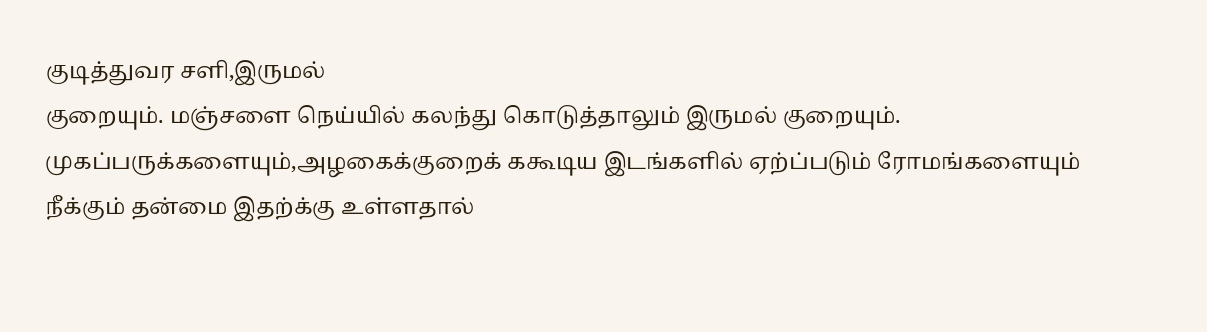குடித்துவர சளி,இருமல்
குறையும். மஞ்சளை நெய்யில் கலந்து கொடுத்தாலும் இருமல் குறையும்.
முகப்பருக்களையும்,அழகைக்குறைக் ககூடிய இடங்களில் ஏற்ப்படும் ரோமங்களையும் நீக்கும் தன்மை இதற்க்கு உள்ளதால்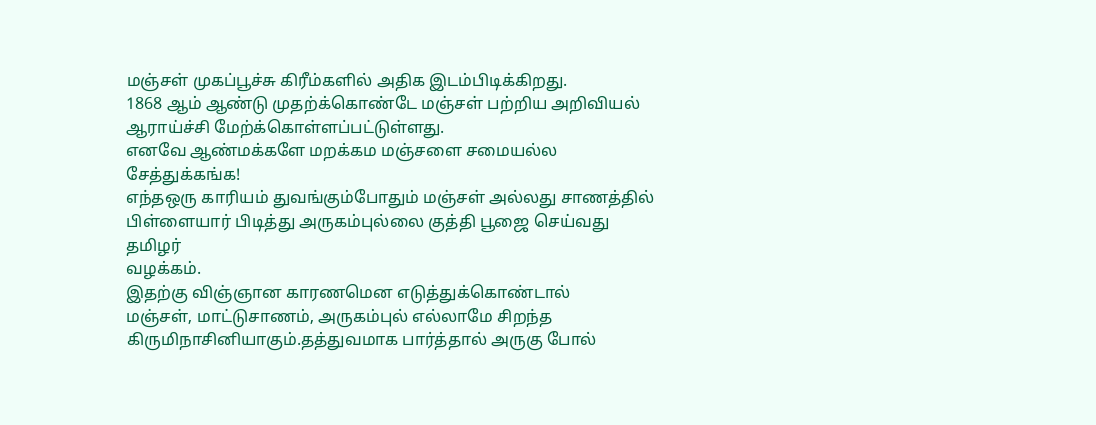மஞ்சள் முகப்பூச்சு கிரீம்களில் அதிக இடம்பிடிக்கிறது.
1868 ஆம் ஆண்டு முதற்க்கொண்டே மஞ்சள் பற்றிய அறிவியல் ஆராய்ச்சி மேற்க்கொள்ளப்பட்டுள்ளது.
எனவே ஆண்மக்களே மறக்கம மஞ்சளை சமையல்ல சேத்துக்கங்க!
எந்தஒரு காரியம் துவங்கும்போதும் மஞ்சள் அல்லது சாணத்தில்
பிள்ளையார் பிடித்து அருகம்புல்லை குத்தி பூஜை செய்வது தமிழர்
வழக்கம்.
இதற்கு விஞ்ஞான காரணமென எடுத்துக்கொண்டால்
மஞ்சள், மாட்டுசாணம், அருகம்புல் எல்லாமே சிறந்த கிருமிநாசினியாகும்.தத்துவமாக பார்த்தால் அருகு போல்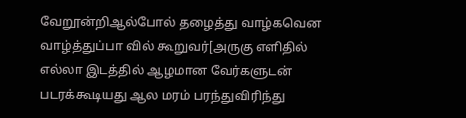வேறூன்றிஆல்போல் தழைத்து வாழ்கவென வாழ்த்துப்பா வில் கூறுவர்[அருகு எளிதில் எல்லா இடத்தில் ஆழமான வேர்களுடன் படரக்கூடியது ஆல மரம் பரந்துவிரிந்து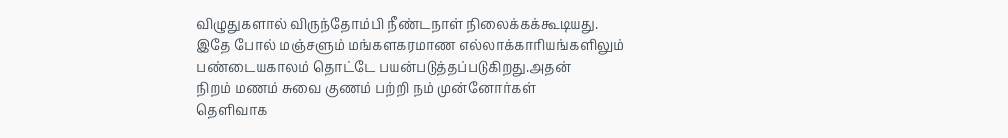விழுதுகளால் விருந்தோம்பி நீண்டநாள் நிலைக்கக்கூடியது.
இதே போல் மஞ்சளும் மங்களகரமாண எல்லாக்காரியங்களிலும்
பண்டையகாலம் தொட்டே பயன்படுத்தப்படுகிறது.அதன்
நிறம் மணம் சுவை குணம் பற்றி நம் முன்னோர்கள்
தெளிவாக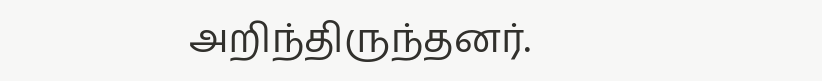அறிந்திருந்தனர்.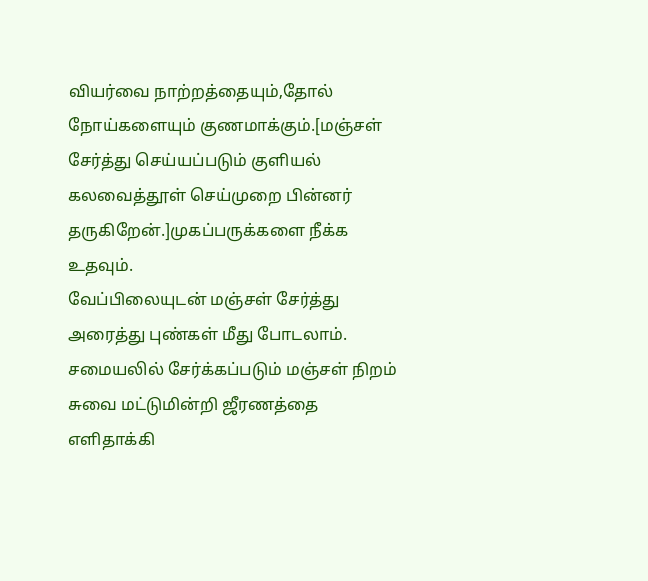வியர்வை நாற்றத்தையும்,தோல் நோய்களையும் குணமாக்கும்.[மஞ்சள் சேர்த்து செய்யப்படும் குளியல் கலவைத்தூள் செய்முறை பின்னர் தருகிறேன்.]முகப்பருக்களை நீக்க உதவும்.
வேப்பிலையுடன் மஞ்சள் சேர்த்து அரைத்து புண்கள் மீது போடலாம்.
சமையலில் சேர்க்கப்படும் மஞ்சள் நிறம் சுவை மட்டுமின்றி ஜீரணத்தை
எளிதாக்கி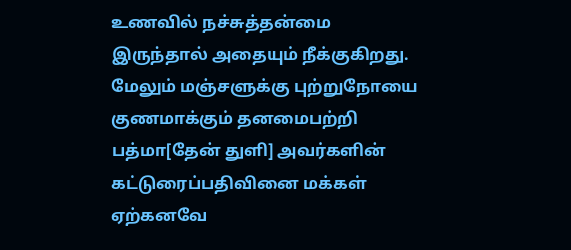உணவில் நச்சுத்தன்மை இருந்தால் அதையும் நீக்குகிறது.
மேலும் மஞ்சளுக்கு புற்றுநோயை குணமாக்கும் தனமைபற்றி
பத்மா[தேன் துளி] அவர்களின் கட்டுரைப்பதிவினை மக்கள் ஏற்கனவே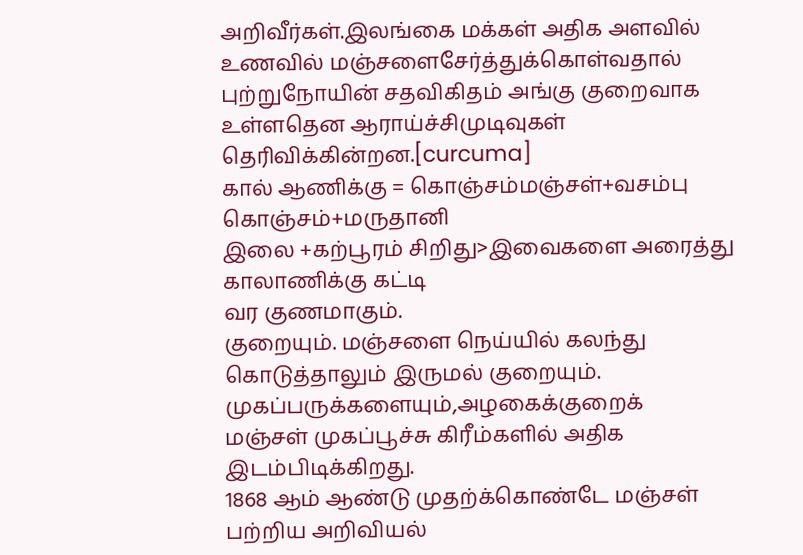அறிவீர்கள்.இலங்கை மக்கள் அதிக அளவில் உணவில் மஞ்சளைசேர்த்துக்கொள்வதால் புற்றுநோயின் சதவிகிதம் அங்கு குறைவாக உள்ளதென ஆராய்ச்சிமுடிவுகள் தெரிவிக்கின்றன.[curcuma]
கால் ஆணிக்கு = கொஞ்சம்மஞ்சள்+வசம்பு கொஞ்சம்+மருதானி
இலை +கற்பூரம் சிறிது>இவைகளை அரைத்து காலாணிக்கு கட்டி
வர குணமாகும்.
குறையும். மஞ்சளை நெய்யில் கலந்து கொடுத்தாலும் இருமல் குறையும்.
முகப்பருக்களையும்,அழகைக்குறைக்
மஞ்சள் முகப்பூச்சு கிரீம்களில் அதிக இடம்பிடிக்கிறது.
1868 ஆம் ஆண்டு முதற்க்கொண்டே மஞ்சள் பற்றிய அறிவியல்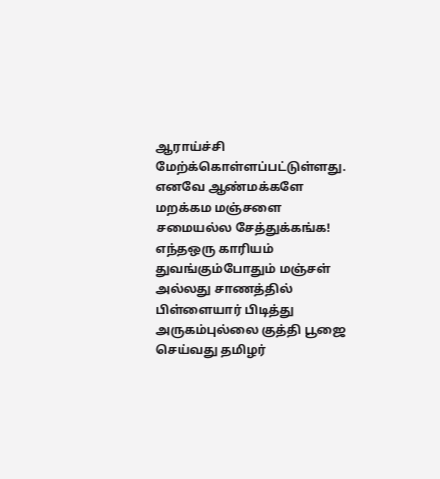ஆராய்ச்சி மேற்க்கொள்ளப்பட்டுள்ளது.
எனவே ஆண்மக்களே மறக்கம மஞ்சளை சமையல்ல சேத்துக்கங்க!
எந்தஒரு காரியம் துவங்கும்போதும் மஞ்சள் அல்லது சாணத்தில்
பிள்ளையார் பிடித்து அருகம்புல்லை குத்தி பூஜை செய்வது தமிழர்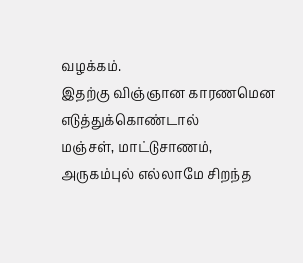வழக்கம்.
இதற்கு விஞ்ஞான காரணமென எடுத்துக்கொண்டால்
மஞ்சள், மாட்டுசாணம், அருகம்புல் எல்லாமே சிறந்த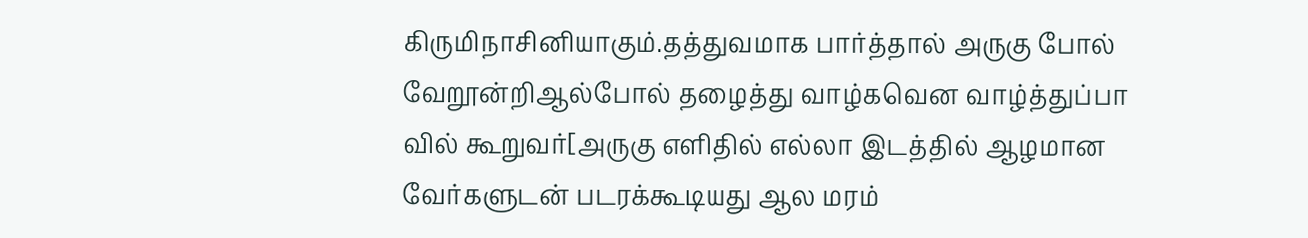கிருமிநாசினியாகும்.தத்துவமாக பார்த்தால் அருகு போல் வேறூன்றிஆல்போல் தழைத்து வாழ்கவென வாழ்த்துப்பா வில் கூறுவர்[அருகு எளிதில் எல்லா இடத்தில் ஆழமான வேர்களுடன் படரக்கூடியது ஆல மரம்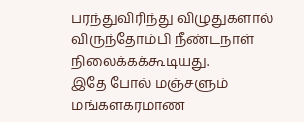பரந்துவிரிந்து விழுதுகளால் விருந்தோம்பி நீண்டநாள் நிலைக்கக்கூடியது.
இதே போல் மஞ்சளும் மங்களகரமாண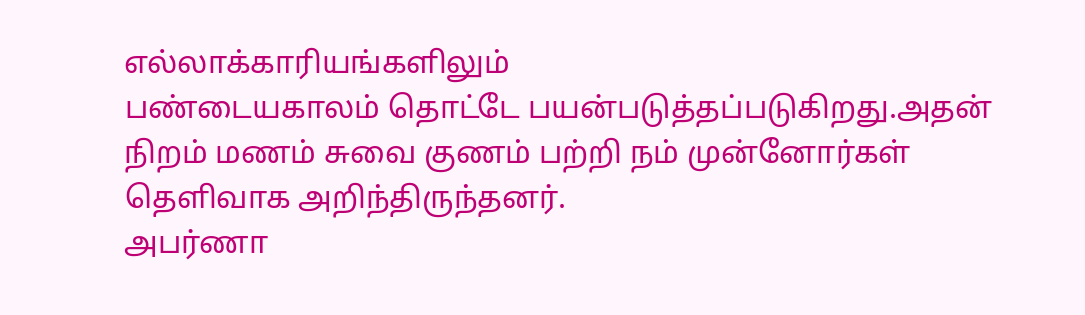எல்லாக்காரியங்களிலும்
பண்டையகாலம் தொட்டே பயன்படுத்தப்படுகிறது.அதன்
நிறம் மணம் சுவை குணம் பற்றி நம் முன்னோர்கள்
தெளிவாக அறிந்திருந்தனர்.
அபர்ணா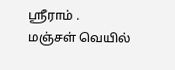ஸ்ரீராம் .
மஞ்சள் வெயில்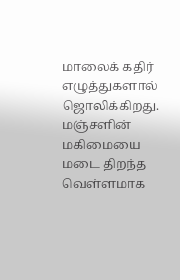மாலைக் கதிர் எழுத்துகளால் ஜொலிக்கிறது. மஞ்சளின் மகிமையை மடை திறந்த வெள்ளமாக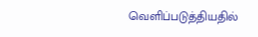வெளிப்படுத்தியதில்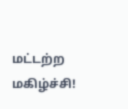மட்டற்ற மகிழ்ச்சி!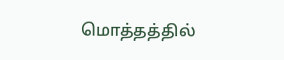மொத்தத்தில்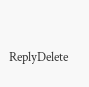ReplyDelete